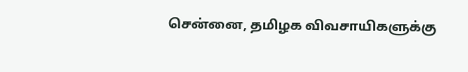சென்னை, தமிழக விவசாயிகளுக்கு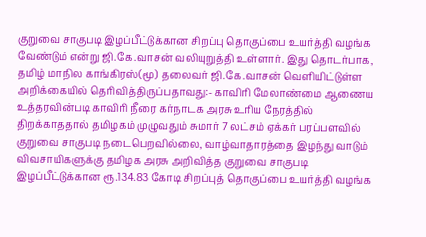குறுவை சாகுபடி இழப்பீட்டுக்கான சிறப்பு தொகுப்பை உயர்த்தி வழங்க வேண்டும் என்று ஜி.கே.வாசன் வலியுறுத்தி உள்ளார். இது தொடர்பாக, தமிழ் மாநில காங்கிரஸ்(மூ) தலைவர் ஜி.கே.வாசன் வெளியிட்டுள்ள அறிக்கையில் தெரிவித்திருப்பதாவது:- காவிரி மேலாண்மை ஆணைய உத்தரவின்படி காவிரி நீரை கர்நாடக அரசு உரிய நேரத்தில் திறக்காததால் தமிழகம் முழுவதும் சுமார் 7 லட்சம் ஏக்கர் பரப்பளவில் குறுவை சாகுபடி நடைபெறவில்லை, வாழ்வாதாரத்தை இழந்து வாடும் விவசாயிகளுக்கு தமிழக அரசு அறிவித்த குறுவை சாகுபடி இழப்பீட்டுக்கான ரூ.134.83 கோடி சிறப்புத் தொகுப்பை உயர்த்தி வழங்க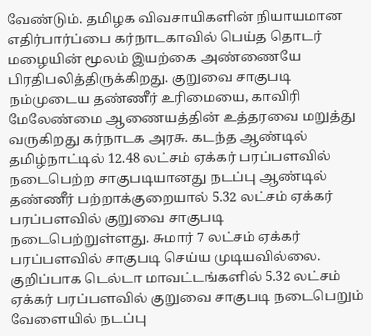வேண்டும். தமிழக விவசாயிகளின் நியாயமான எதிர்பார்ப்பை கர்நாடகாவில் பெய்த தொடர் மழையின் மூலம் இயற்கை அண்ணையே பிரதிபலித்திருக்கிறது. குறுவை சாகுபடி நம்முடைய தண்ணீர் உரிமையை, காவிரி மேலேண்மை ஆணையத்தின் உத்தரவை மறுத்து வருகிறது கர்நாடக அரசு. கடந்த ஆண்டில் தமிழ்நாட்டில் 12.48 லட்சம் ஏக்கர் பரப்பளவில் நடைபெற்ற சாகுபடியானது நடப்பு ஆண்டில் தண்ணீர் பற்றாக்குறையால் 5.32 லட்சம் ஏக்கர் பரப்பளவில் குறுவை சாகுபடி நடைபெற்றுள்ளது. சுமார் 7 லட்சம் ஏக்கர் பரப்பளவில் சாகுபடி செய்ய முடியவில்லை. குறிப்பாக டெல்டா மாவட்டங்களில் 5.32 லட்சம் ஏக்கர் பரப்பளவில் குறுவை சாகுபடி நடைபெறும் வேளையில் நடப்பு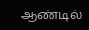ஆண்டில்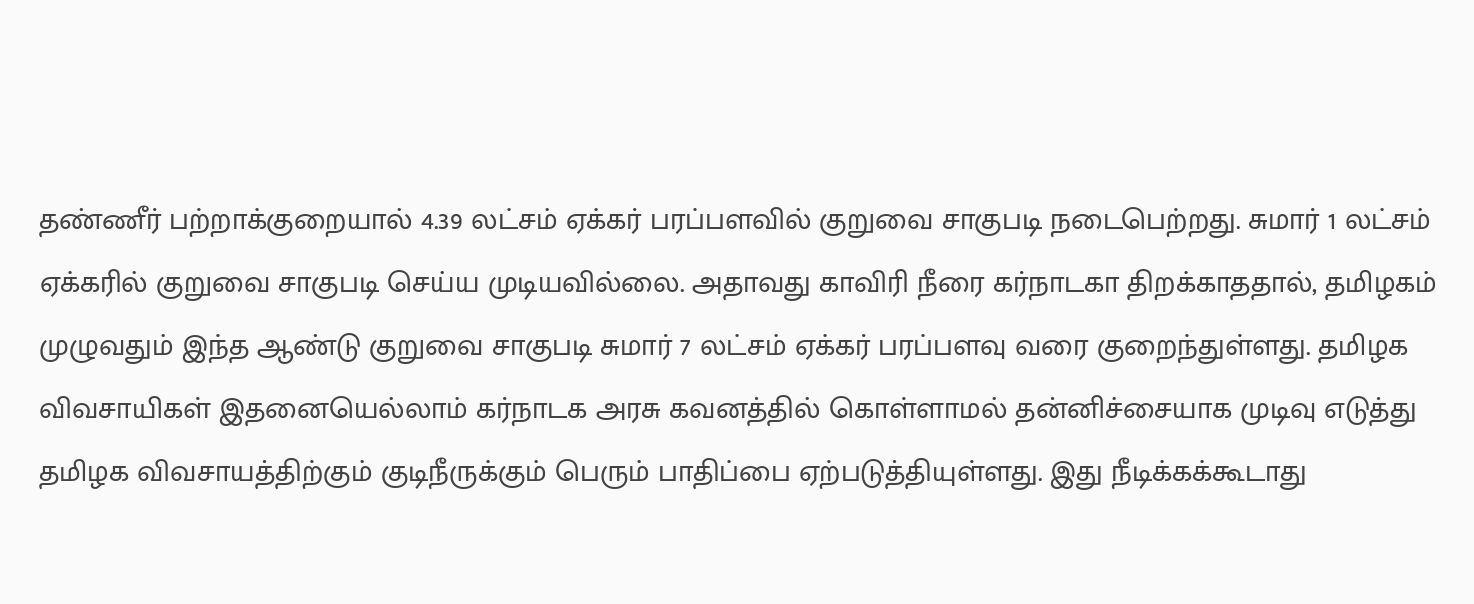தண்ணீர் பற்றாக்குறையால் 4.39 லட்சம் ஏக்கர் பரப்பளவில் குறுவை சாகுபடி நடைபெற்றது. சுமார் 1 லட்சம் ஏக்கரில் குறுவை சாகுபடி செய்ய முடியவில்லை. அதாவது காவிரி நீரை கர்நாடகா திறக்காததால், தமிழகம் முழுவதும் இந்த ஆண்டு குறுவை சாகுபடி சுமார் 7 லட்சம் ஏக்கர் பரப்பளவு வரை குறைந்துள்ளது. தமிழக விவசாயிகள் இதனையெல்லாம் கர்நாடக அரசு கவனத்தில் கொள்ளாமல் தன்னிச்சையாக முடிவு எடுத்து தமிழக விவசாயத்திற்கும் குடிநீருக்கும் பெரும் பாதிப்பை ஏற்படுத்தியுள்ளது. இது நீடிக்கக்கூடாது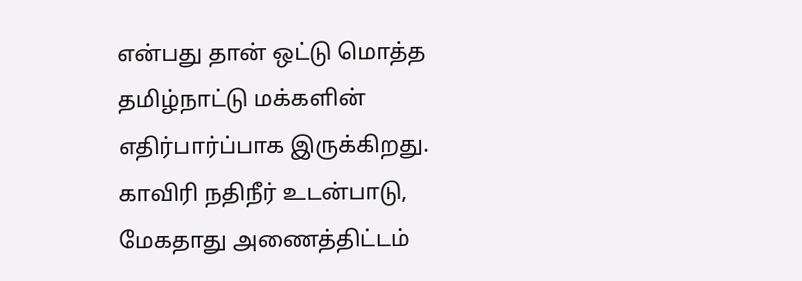என்பது தான் ஒட்டு மொத்த தமிழ்நாட்டு மக்களின் எதிர்பார்ப்பாக இருக்கிறது. காவிரி நதிநீர் உடன்பாடு, மேகதாது அணைத்திட்டம்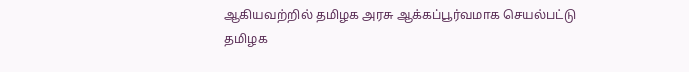ஆகியவற்றில் தமிழக அரசு ஆக்கப்பூர்வமாக செயல்பட்டு தமிழக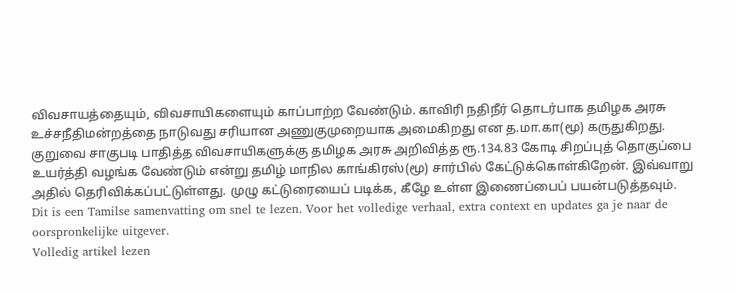விவசாயத்தையும், விவசாயிகளையும் காப்பாற்ற வேண்டும். காவிரி நதிநீர் தொடர்பாக தமிழக அரசு உச்சநீதிமன்றத்தை நாடுவது சரியான அணுகுமுறையாக அமைகிறது என த.மா.கா(மூ) கருதுகிறது. குறுவை சாகுபடி பாதித்த விவசாயிகளுக்கு தமிழக அரசு அறிவித்த ரூ.134.83 கோடி சிறப்புத் தொகுப்பை உயர்த்தி வழங்க வேண்டும் என்று தமிழ் மாநில காங்கிரஸ்(மூ) சார்பில் கேட்டுக்கொள்கிறேன். இவ்வாறு அதில் தெரிவிக்கப்பட்டுள்ளது. முழு கட்டுரையைப் படிக்க, கீழே உள்ள இணைப்பைப் பயன்படுத்தவும்.
Dit is een Tamilse samenvatting om snel te lezen. Voor het volledige verhaal, extra context en updates ga je naar de oorspronkelijke uitgever.
Volledig artikel lezen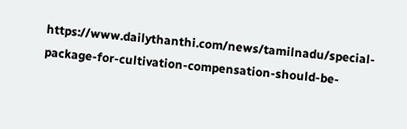https://www.dailythanthi.com/news/tamilnadu/special-package-for-cultivation-compensation-should-be-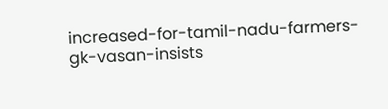increased-for-tamil-nadu-farmers-gk-vasan-insists